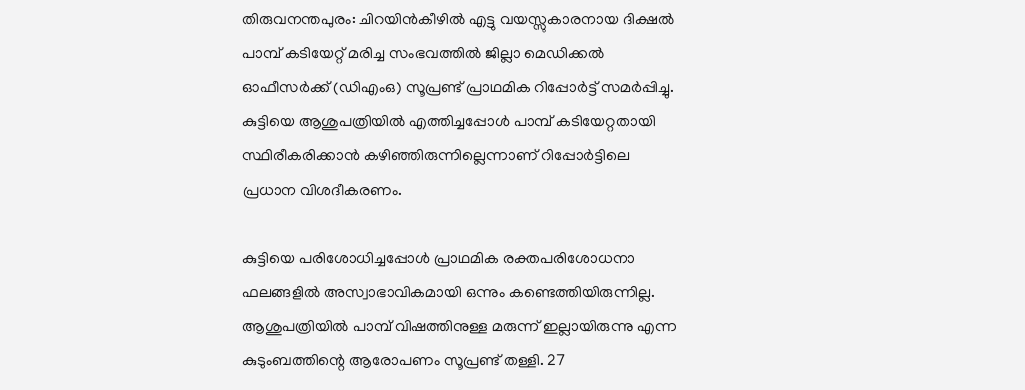തിരുവനന്തപുരം: ചിറയിൻകീഴിൽ എട്ടു വയസ്സുകാരനായ ദിക്ഷൽ പാമ്പ് കടിയേറ്റ് മരിച്ച സംഭവത്തിൽ ജില്ലാ മെഡിക്കൽ ഓഫീസർക്ക് (ഡിഎംഒ) സൂപ്രണ്ട് പ്രാഥമിക റിപ്പോർട്ട് സമർപ്പിച്ചു. കുട്ടിയെ ആശുപത്രിയിൽ എത്തിച്ചപ്പോൾ പാമ്പ് കടിയേറ്റതായി സ്ഥിരീകരിക്കാൻ കഴിഞ്ഞിരുന്നില്ലെന്നാണ് റിപ്പോർട്ടിലെ പ്രധാന വിശദീകരണം.

കുട്ടിയെ പരിശോധിച്ചപ്പോൾ പ്രാഥമിക രക്തപരിശോധനാ ഫലങ്ങളിൽ അസ്വാഭാവികമായി ഒന്നും കണ്ടെത്തിയിരുന്നില്ല. ആശുപത്രിയിൽ പാമ്പ് വിഷത്തിനുള്ള മരുന്ന് ഇല്ലായിരുന്നു എന്ന കുടുംബത്തിന്റെ ആരോപണം സൂപ്രണ്ട് തള്ളി. 27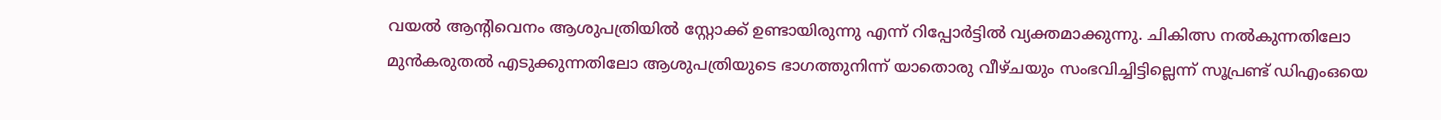വയൽ ആന്റിവെനം ആശുപത്രിയിൽ സ്റ്റോക്ക് ഉണ്ടായിരുന്നു എന്ന് റിപ്പോർട്ടിൽ വ്യക്തമാക്കുന്നു. ചികിത്സ നൽകുന്നതിലോ മുൻകരുതൽ എടുക്കുന്നതിലോ ആശുപത്രിയുടെ ഭാഗത്തുനിന്ന് യാതൊരു വീഴ്ചയും സംഭവിച്ചിട്ടില്ലെന്ന് സൂപ്രണ്ട് ഡിഎംഒയെ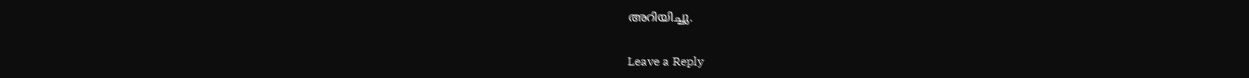അറിയിച്ചു.

Leave a Reply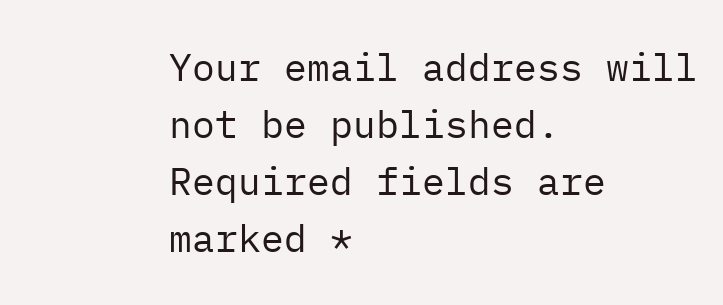Your email address will not be published. Required fields are marked *